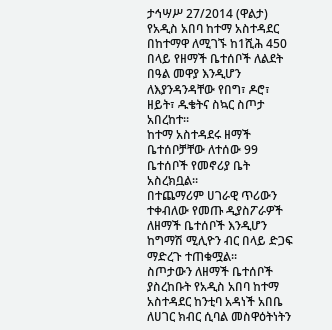ታኅሣሥ 27/2014 (ዋልታ) የአዲስ አበባ ከተማ አስተዳደር በከተማዋ ለሚገኙ ከ1ሺሕ 450 በላይ የዘማች ቤተሰቦች ለልደት በዓል መዋያ እንዲሆን ለእያንዳንዳቸው የበግ፣ ዶሮ፣ ዘይት፣ ዱቄትና ስኳር ስጦታ አበረከተ፡፡
ከተማ አስተዳደሩ ዘማች ቤተሰቦቻቸው ለተሰው 99 ቤተሰቦች የመኖሪያ ቤት አስረክቧል።
በተጨማሪም ሀገራዊ ጥሪውን ተቀብለው የመጡ ዲያስፖራዎች ለዘማች ቤተሰቦች እንዲሆን ከግማሽ ሚሊዮን ብር በላይ ድጋፍ ማድረጉ ተጠቁሟል፡፡
ስጦታውን ለዘማች ቤተሰቦች ያስረከቡት የአዲስ አበባ ከተማ አስተዳደር ከንቲባ አዳነች አበቤ ለሀገር ክብር ሲባል መስዋዕትነትን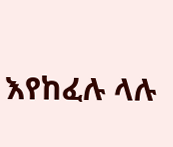እየከፈሉ ላሉ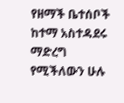የዘማች ቤተሰቦች ከተማ አስተዳደሩ ማድረግ የሚችለውን ሁሉ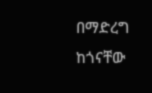በማድረግ ከጎናቸው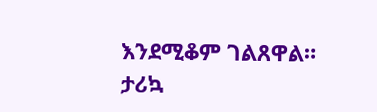እንደሚቆም ገልጸዋል።
ታሪኳ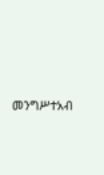መንግሥተአብ